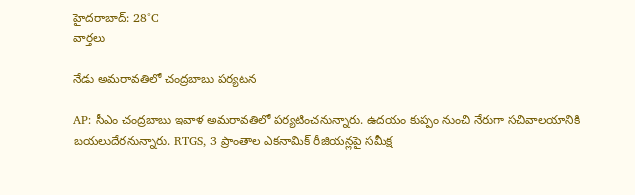హైదరాబాద్: 28°C
వార్తలు

నేడు అమరావతిలో చంద్రబాబు పర్యటన

AP: సీఎం చంద్రబాబు ఇవాళ అమరావతిలో పర్యటించనున్నారు. ఉదయం కుప్పం నుంచి నేరుగా సచివాలయానికి బయలుదేరనున్నారు. RTGS, 3 ప్రాంతాల ఎకనామిక్ రీజియన్లపై సమీక్ష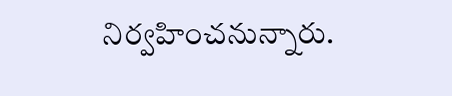నిర్వహించనున్నారు.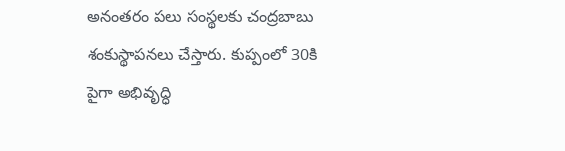అనంతరం పలు సంస్థలకు చంద్రబాబు శంకుస్థాపనలు చేస్తారు. కుప్పంలో 30కి పైగా అభివృద్ధి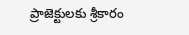ప్రాజెక్టులకు శ్రీకారం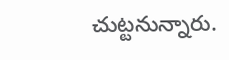చుట్టనున్నారు.